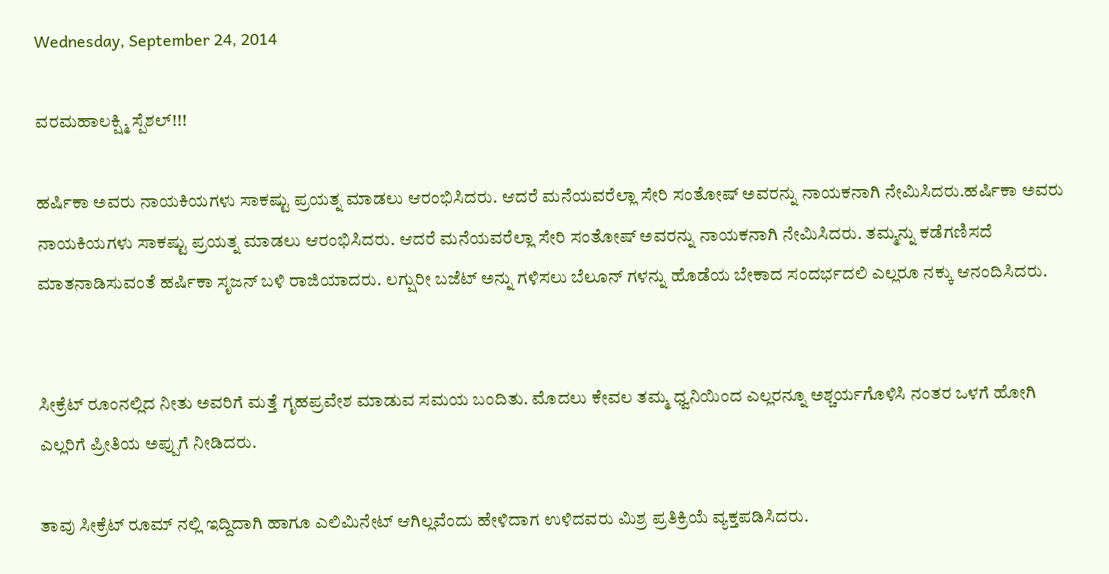Wednesday, September 24, 2014

ವರಮಹಾಲಕ್ಷ್ಮಿ ಸ್ಪೆಶಲ್!!!

ಹರ್ಷಿಕಾ ಅವರು ನಾಯಕಿಯಗಳು ಸಾಕಷ್ಟು ಪ್ರಯತ್ನ ಮಾಡಲು ಆರಂಭಿಸಿದರು. ಆದರೆ ಮನೆಯವರೆಲ್ಲಾ ಸೇರಿ ಸಂತೋಷ್ ಅವರನ್ನು ನಾಯಕನಾಗಿ ನೇಮಿಸಿದರು.ಹರ್ಷಿಕಾ ಅವರು ನಾಯಕಿಯಗಳು ಸಾಕಷ್ಟು ಪ್ರಯತ್ನ ಮಾಡಲು ಆರಂಭಿಸಿದರು. ಆದರೆ ಮನೆಯವರೆಲ್ಲಾ ಸೇರಿ ಸಂತೋಷ್ ಅವರನ್ನು ನಾಯಕನಾಗಿ ನೇಮಿಸಿದರು. ತಮ್ಮನ್ನು ಕಡೆಗಣಿಸದೆ ಮಾತನಾಡಿಸುವಂತೆ ಹರ್ಷಿಕಾ ಸೃಜನ್ ಬಳಿ ರಾಜಿಯಾದರು. ಲಗ್ಷುರೀ ಬಜೆಟ್ ಅನ್ನು ಗಳಿಸಲು ಬೆಲೂನ್ ಗಳನ್ನು ಹೊಡೆಯ ಬೇಕಾದ ಸಂದರ್ಭದಲಿ ಎಲ್ಲರೂ ನಕ್ಕು ಆನಂದಿಸಿದರು.


ಸೀಕ್ರೆಟ್ ರೂಂನಲ್ಲಿದ ನೀತು ಅವರಿಗೆ ಮತ್ತೆ ಗೃಹಪ್ರವೇಶ ಮಾಡುವ ಸಮಯ ಬಂದಿತು. ಮೊದಲು ಕೇವಲ ತಮ್ಮ ಧ್ವನಿಯಿಂದ ಎಲ್ಲರನ್ನೂ ಅಶ್ಚರ್ಯಗೊಳಿಸಿ ನಂತರ ಒಳಗೆ ಹೋಗಿ ಎಲ್ಲರಿಗೆ ಪ್ರೀತಿಯ ಅಪ್ಪುಗೆ ನೀಡಿದರು.

ತಾವು ಸೀಕ್ರೆಟ್ ರೂಮ್ ನಲ್ಲಿ ಇದ್ದಿದಾಗಿ ಹಾಗೂ ಎಲಿಮಿನೇಟ್ ಆಗಿಲ್ಲವೆಂದು ಹೇಳಿದಾಗ ಉಳಿದವರು ಮಿಶ್ರ ಪ್ರತಿಕ್ರಿಯೆ ವ್ಯಕ್ತಪಡಿಸಿದರು.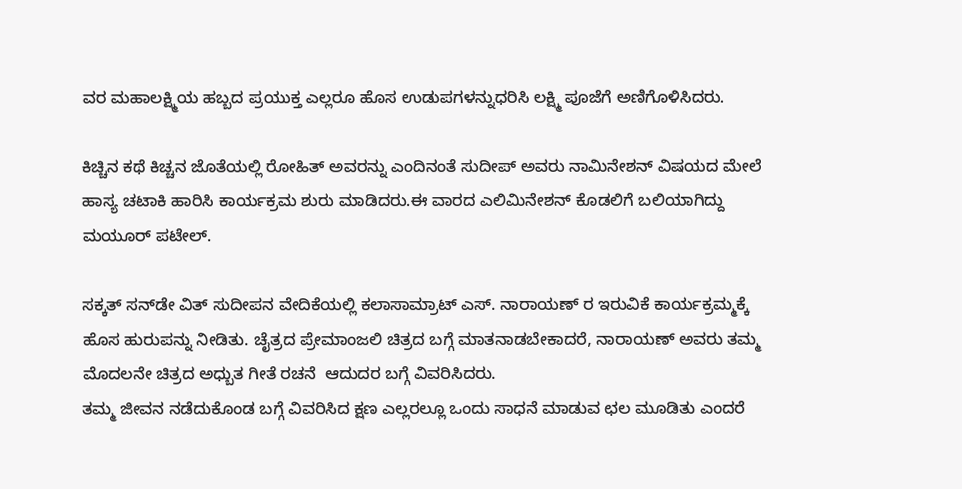ವರ ಮಹಾಲಕ್ಷ್ಮಿಯ ಹಬ್ಬದ ಪ್ರಯುಕ್ತ ಎಲ್ಲರೂ ಹೊಸ ಉಡುಪಗಳನ್ನುಧರಿಸಿ ಲಕ್ಷ್ಮಿ ಪೂಜೆಗೆ ಅಣಿಗೊಳಿಸಿದರು.

ಕಿಚ್ಚಿನ ಕಥೆ ಕಿಚ್ಚನ ಜೊತೆಯಲ್ಲಿ ರೋಹಿತ್ ಅವರನ್ನು ಎಂದಿನಂತೆ ಸುದೀಪ್ ಅವರು ನಾಮಿನೇಶನ್ ವಿಷಯದ ಮೇಲೆ ಹಾಸ್ಯ ಚಟಾಕಿ ಹಾರಿಸಿ ಕಾರ್ಯಕ್ರಮ ಶುರು ಮಾಡಿದರು.ಈ ವಾರದ ಎಲಿಮಿನೇಶನ್ ಕೊಡಲಿಗೆ ಬಲಿಯಾಗಿದ್ದು ಮಯೂರ್ ಪಟೇಲ್.

ಸಕ್ಕತ್ ಸನ್‌ಡೇ ವಿತ್ ಸುದೀಪನ ವೇದಿಕೆಯಲ್ಲಿ ಕಲಾಸಾಮ್ರಾಟ್ ಎಸ್. ನಾರಾಯಣ್ ರ ಇರುವಿಕೆ ಕಾರ್ಯಕ್ರಮ್ಮಕ್ಕೆ ಹೊಸ ಹುರುಪನ್ನು ನೀಡಿತು. ಚೈತ್ರದ ಪ್ರೇಮಾಂಜಲಿ ಚಿತ್ರದ ಬಗ್ಗೆ ಮಾತನಾಡಬೇಕಾದರೆ, ನಾರಾಯಣ್ ಅವರು ತಮ್ಮ ಮೊದಲನೇ ಚಿತ್ರದ ಅಧ್ಬುತ ಗೀತೆ ರಚನೆ  ಆದುದರ ಬಗ್ಗೆ ವಿವರಿಸಿದರು.
ತಮ್ಮ ಜೀವನ ನಡೆದುಕೊಂಡ ಬಗ್ಗೆ ವಿವರಿಸಿದ ಕ್ಷಣ ಎಲ್ಲರಲ್ಲೂ ಒಂದು ಸಾಧನೆ ಮಾಡುವ ಛಲ ಮೂಡಿತು ಎಂದರೆ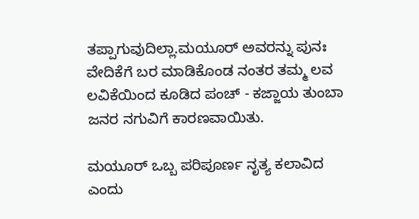ತಪ್ಪಾಗುವುದಿಲ್ಲಾ.ಮಯೂರ್ ಅವರನ್ನು ಪುನಃ ವೇದಿಕೆಗೆ ಬರ ಮಾಡಿಕೊಂಡ ನಂತರ ತಮ್ಮ ಲವ ಲವಿಕೆಯಿಂದ ಕೂಡಿದ ಪಂಚ್ - ಕಜ್ಜಾಯ ತುಂಬಾ ಜನರ ನಗುವಿಗೆ ಕಾರಣವಾಯಿತು.

ಮಯೂರ್ ಒಬ್ಬ ಪರಿಪೂರ್ಣ ನೃತ್ಯ ಕಲಾವಿದ ಎಂದು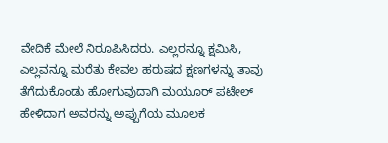ವೇದಿಕೆ ಮೇಲೆ ನಿರೂಪಿಸಿದರು. ಎಲ್ಲರನ್ನೂ ಕ್ಷಮಿಸಿ, ಎಲ್ಲವನ್ನೂ ಮರೆತು ಕೇವಲ ಹರುಷದ ಕ್ಷಣಗಳನ್ನು ತಾವು ತೆಗೆದುಕೊಂಡು ಹೋಗುವುದಾಗಿ ಮಯೂರ್ ಪಟೇಲ್ ಹೇಳಿದಾಗ ಅವರನ್ನು ಅಪ್ಪುಗೆಯ ಮೂಲಕ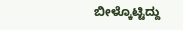ಬೀಳ್ಕೊಟ್ಟಿದ್ದು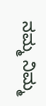ನಮ್ಮ ನಿಮ್ಮ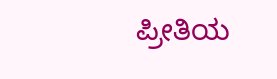ಪ್ರೀತಿಯ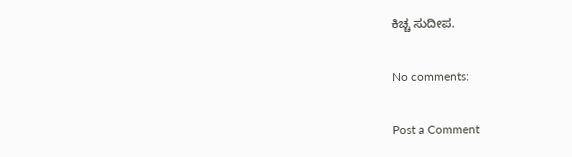ಕಿಚ್ಚ ಸುದೀಪ.

No comments:

Post a Comment